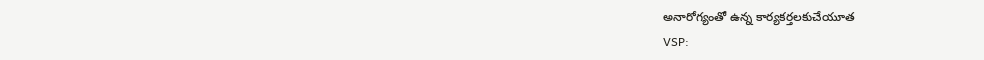అనారోగ్యంతో ఉన్న కార్యకర్తలకుచేయూత
VSP: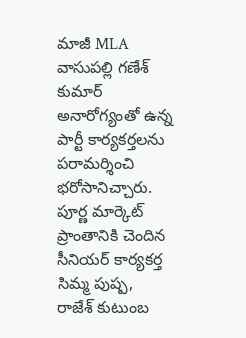మాజీ MLA వాసుపల్లి గణేశ్ కుమార్ అనారోగ్యంతో ఉన్న పార్టీ కార్యకర్తలను పరామర్శించి భరోసానిచ్చారు. పూర్ణ మార్కెట్ ప్రాంతానికి చెందిన సీనియర్ కార్యకర్త సిమ్మ పుష్ప, రాజేశ్ కుటుంబ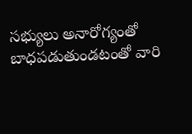సభ్యులు అనారోగ్యంతో బాధపడుతుండటంతో వారి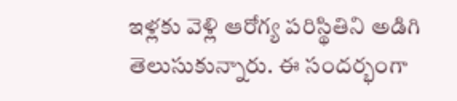ఇళ్లకు వెళ్లి ఆరోగ్య పరిస్థితిని అడిగి తెలుసుకున్నారు. ఈ సందర్భంగా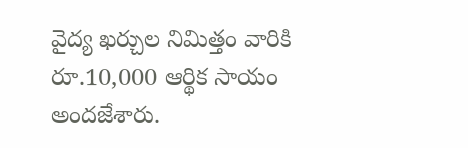వైద్య ఖర్చుల నిమిత్తం వారికి రూ.10,000 ఆర్థిక సాయం అందజేశారు.